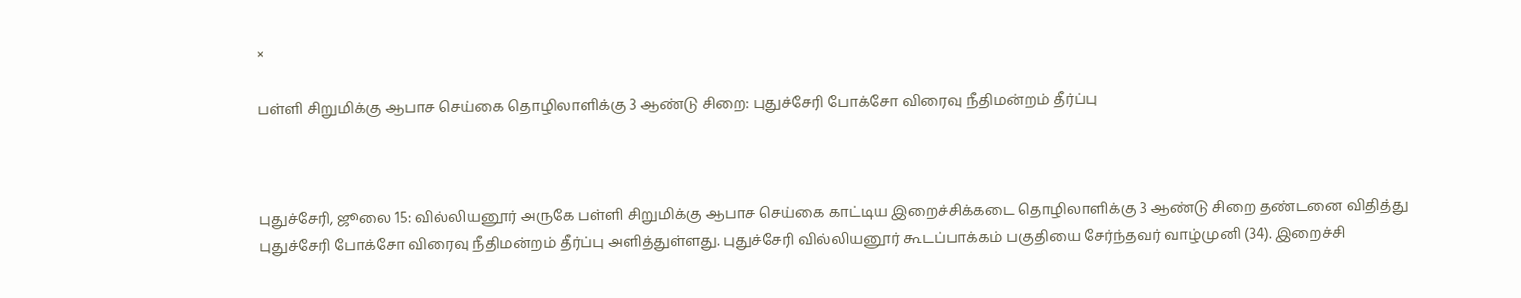×

பள்ளி சிறுமிக்கு ஆபாச செய்கை தொழிலாளிக்கு 3 ஆண்டு சிறை: புதுச்சேரி போக்சோ விரைவு நீதிமன்றம் தீர்ப்பு



புதுச்சேரி, ஜூலை 15: வில்லியனூர் அருகே பள்ளி சிறுமிக்கு ஆபாச செய்கை காட்டிய இறைச்சிக்கடை தொழிலாளிக்கு 3 ஆண்டு சிறை தண்டனை விதித்து புதுச்சேரி போக்சோ விரைவு நீதிமன்றம் தீர்ப்பு அளித்துள்ளது. புதுச்சேரி வில்லியனூர் கூடப்பாக்கம் பகுதியை சேர்ந்தவர் வாழ்முனி (34). இறைச்சி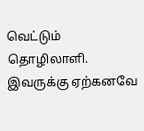வெட்டும் தொழிலாளி. இவருக்கு ஏற்கனவே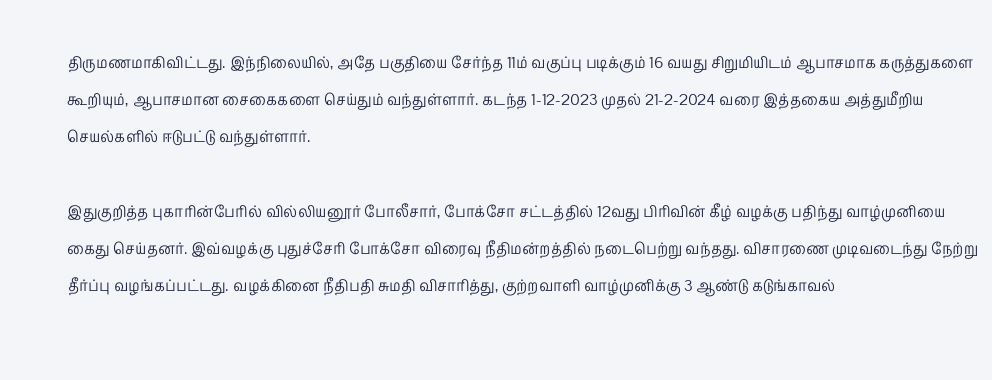திருமணமாகிவிட்டது. இந்நிலையில், அதே பகுதியை சேர்ந்த 11ம் வகுப்பு படிக்கும் 16 வயது சிறுமியிடம் ஆபாசமாக கருத்துகளை கூறியும், ஆபாசமான சைகைகளை செய்தும் வந்துள்ளார். கடந்த 1-12-2023 முதல் 21-2-2024 வரை இத்தகைய அத்துமீறிய செயல்களில் ஈடுபட்டு வந்துள்ளார்.

இதுகுறித்த புகாரின்பேரில் வில்லியனூர் போலீசார், போக்சோ சட்டத்தில் 12வது பிரிவின் கீழ் வழக்கு பதிந்து வாழ்முனியை கைது செய்தனர். இவ்வழக்கு புதுச்சேரி போக்சோ விரைவு நீதிமன்றத்தில் நடைபெற்று வந்தது. விசாரணை முடிவடைந்து நேற்று தீர்ப்பு வழங்கப்பட்டது. வழக்கினை நீதிபதி சுமதி விசாரித்து, குற்றவாளி வாழ்முனிக்கு 3 ஆண்டு கடுங்காவல்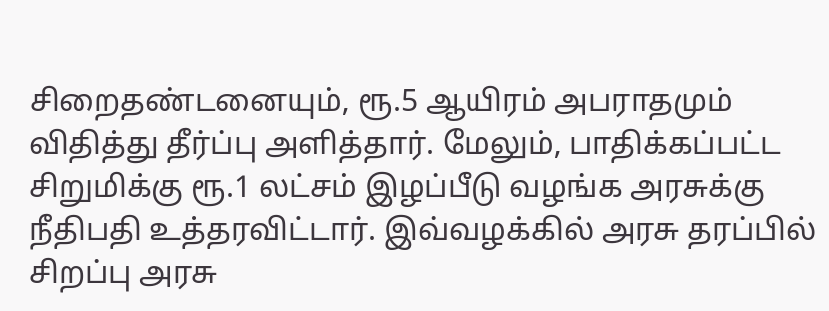சிறைதண்டனையும், ரூ.5 ஆயிரம் அபராதமும் விதித்து தீர்ப்பு அளித்தார். மேலும், பாதிக்கப்பட்ட சிறுமிக்கு ரூ.1 லட்சம் இழப்பீடு வழங்க அரசுக்கு நீதிபதி உத்தரவிட்டார். இவ்வழக்கில் அரசு தரப்பில் சிறப்பு அரசு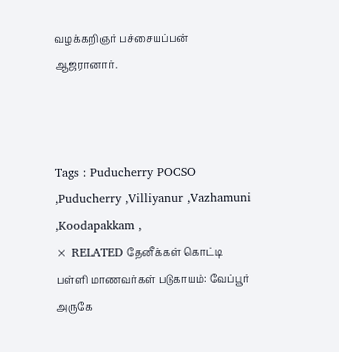வழக்கறிஞர் பச்சையப்பன் ஆஜரானார்.



Tags : Puducherry POCSO ,Puducherry ,Villiyanur ,Vazhamuni ,Koodapakkam ,
× RELATED தேனீக்கள் கொட்டி பள்ளி மாணவர்கள் படுகாயம்: வேப்பூர் அருகே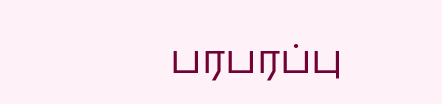பரபரப்பு